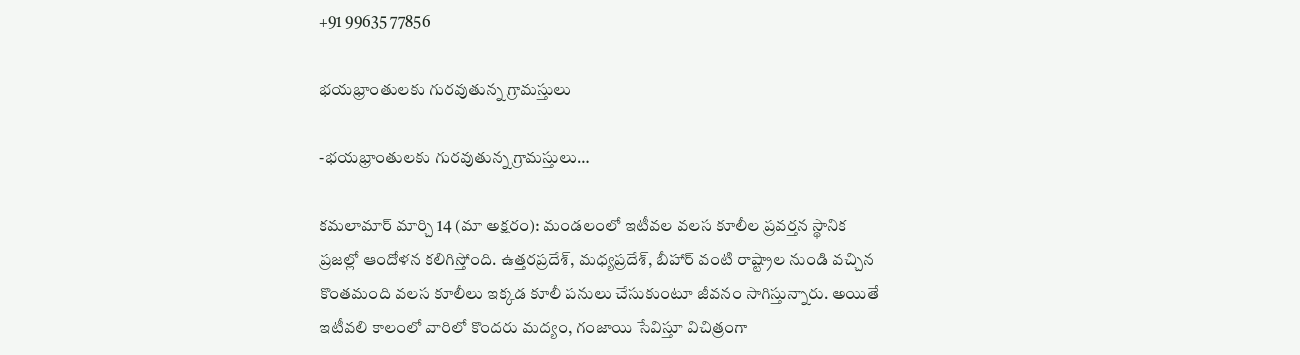+91 99635 77856

భయభ్రాంతులకు గురవుతున్న గ్రామస్తులు

-భయభ్రాంతులకు గురవుతున్న గ్రామస్తులు…

కమలామార్ మార్చి 14 (మా అక్షరం): మండలంలో ఇటీవల వలస కూలీల ప్రవర్తన స్థానిక ప్రజల్లో ఆందోళన కలిగిస్తోంది. ఉత్తరప్రదేశ్, మధ్యప్రదేశ్, బీహార్ వంటి రాష్ట్రాల నుండి వచ్చిన కొంతమంది వలస కూలీలు ఇక్కడ కూలీ పనులు చేసుకుంటూ జీవనం సాగిస్తున్నారు. అయితే ఇటీవలి కాలంలో వారిలో కొందరు మద్యం, గంజాయి సేవిస్తూ విచిత్రంగా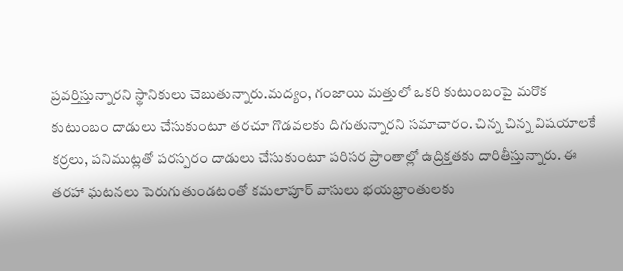ప్రవర్తిస్తున్నారని స్థానికులు చెబుతున్నారు.మద్యం, గంజాయి మత్తులో ఒకరి కుటుంబంపై మరొక కుటుంబం దాడులు చేసుకుంటూ తరచూ గొడవలకు దిగుతున్నారని సమాచారం. చిన్న చిన్న విషయాలకే కర్రలు, పనిముట్లతో పరస్పరం దాడులు చేసుకుంటూ పరిసర ప్రాంతాల్లో ఉద్రిక్తతకు దారితీస్తున్నారు. ఈ తరహా ఘటనలు పెరుగుతుండటంతో కమలాపూర్ వాసులు భయభ్రాంతులకు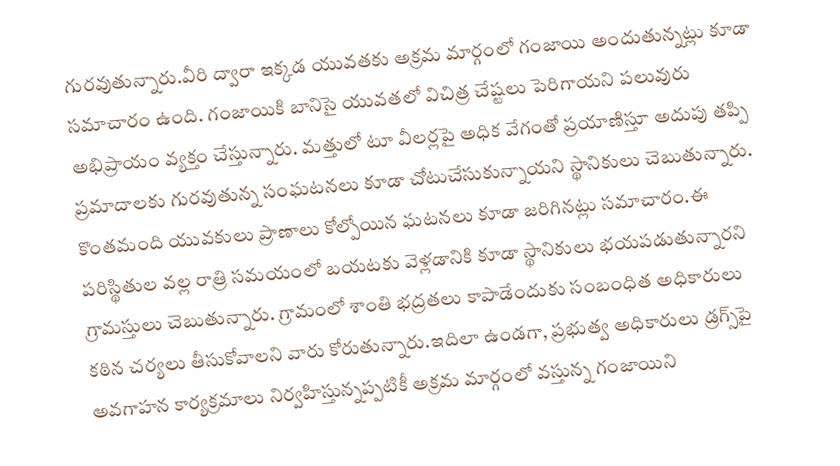గురవుతున్నారు.వీరి ద్వారా ఇక్కడ యువతకు అక్రమ మార్గంలో గంజాయి అందుతున్నట్లు కూడా సమాచారం ఉంది. గంజాయికి బానిసై యువతలో విచిత్ర చేష్టలు పెరిగాయని పలువురు అభిప్రాయం వ్యక్తం చేస్తున్నారు. మత్తులో టూ వీలర్లపై అధిక వేగంతో ప్రయాణిస్తూ అదుపు తప్పి ప్రమాదాలకు గురవుతున్న సంఘటనలు కూడా చోటుచేసుకున్నాయని స్థానికులు చెబుతున్నారు. కొంతమంది యువకులు ప్రాణాలు కోల్పోయిన ఘటనలు కూడా జరిగినట్లు సమాచారం.ఈ పరిస్థితుల వల్ల రాత్రి సమయంలో బయటకు వెళ్లడానికి కూడా స్థానికులు భయపడుతున్నారని గ్రామస్తులు చెబుతున్నారు. గ్రామంలో శాంతి భద్రతలు కాపాడేందుకు సంబంధిత అధికారులు కఠిన చర్యలు తీసుకోవాలని వారు కోరుతున్నారు.ఇదిలా ఉండగా, ప్రభుత్వ అధికారులు డ్రగ్స్‌పై అవగాహన కార్యక్రమాలు నిర్వహిస్తున్నప్పటికీ అక్రమ మార్గంలో వస్తున్న గంజాయిని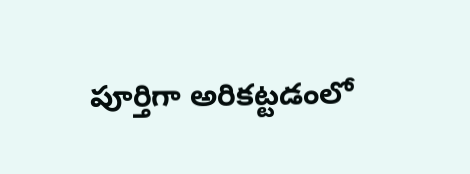పూర్తిగా అరికట్టడంలో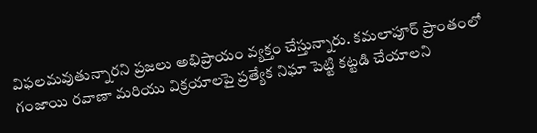విఫలమవుతున్నారని ప్రజలు అభిప్రాయం వ్యక్తం చేస్తున్నారు. కమలాపూర్ ప్రాంతంలో గంజాయి రవాణా మరియు విక్రయాలపై ప్రత్యేక నిఘా పెట్టి కట్టడి చేయాలని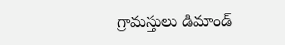గ్రామస్తులు డిమాండ్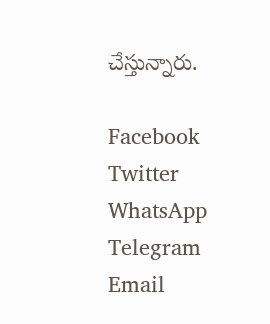చేస్తున్నారు.

Facebook
Twitter
WhatsApp
Telegram
Email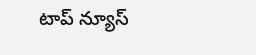టాప్ న్యూస్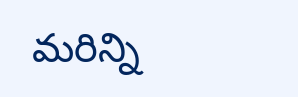మరిన్ని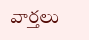వార్తలు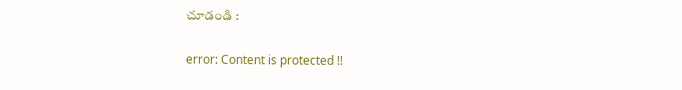చూడండి :

error: Content is protected !!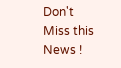Don't Miss this News !